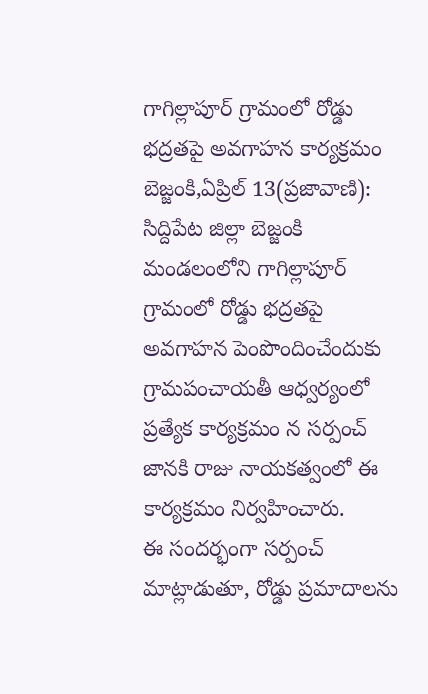గాగిల్లాపూర్ గ్రామంలో రోడ్డు భద్రతపై అవగాహన కార్యక్రమం
బెజ్జంకి,ఏప్రిల్ 13(ప్రజావాణి):
సిద్దిపేట జిల్లా బెజ్జంకి మండలంలోని గాగిల్లాపూర్ గ్రామంలో రోడ్డు భద్రతపై అవగాహన పెంపొందించేందుకు గ్రామపంచాయతీ ఆధ్వర్యంలో ప్రత్యేక కార్యక్రమం న సర్పంచ్ జానకి రాజు నాయకత్వంలో ఈ కార్యక్రమం నిర్వహించారు.
ఈ సందర్భంగా సర్పంచ్ మాట్లాడుతూ, రోడ్డు ప్రమాదాలను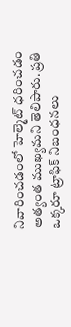నివారించడంలో హెల్మెట్ ధరించడం అత్యంత ముఖ్యమని తెలిపారు. ప్రతి ఒక్కరూ ట్రాఫిక్ నిబంధనలు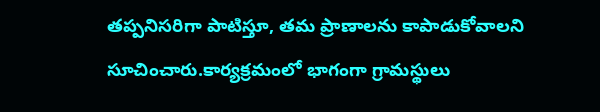తప్పనిసరిగా పాటిస్తూ, తమ ప్రాణాలను కాపాడుకోవాలని సూచించారు.కార్యక్రమంలో భాగంగా గ్రామస్థులు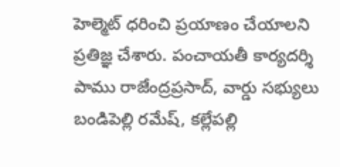హెల్మెట్ ధరించి ప్రయాణం చేయాలని ప్రతిజ్ఞ చేశారు. పంచాయతీ కార్యదర్శి పాము రాజేంద్రప్రసాద్, వార్డు సభ్యులు బండిపెల్లి రమేష్, కల్లేపల్లి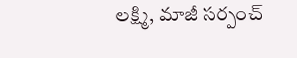లక్ష్మి, మాజీ సర్పంచ్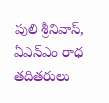పులి శ్రీనివాస్, ఏఎన్ఎం రాధ తదితరులు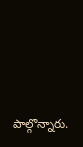పాల్గొన్నారు.